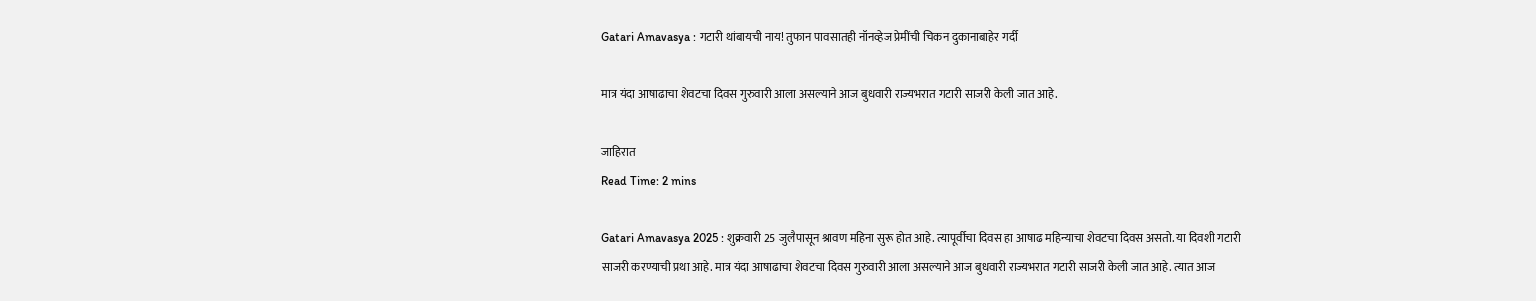Gatari Amavasya : गटारी थांबायची नाय! तुफान पावसातही नॉनव्हेज प्रेमींची चिकन दुकानाबाहेर गर्दी

मात्र यंदा आषाढाचा शेवटचा दिवस गुरुवारी आला असल्याने आज बुधवारी राज्यभरात गटारी साजरी केली जात आहे.

जाहिरात
Read Time: 2 mins

Gatari Amavasya 2025 : शुक्रवारी 25 जुलैपासून श्रावण महिना सुरू होत आहे. त्यापूर्वीचा दिवस हा आषाढ महिन्याचा शेवटचा दिवस असतो. या दिवशी गटारी साजरी करण्याची प्रथा आहे. मात्र यंदा आषाढाचा शेवटचा दिवस गुरुवारी आला असल्याने आज बुधवारी राज्यभरात गटारी साजरी केली जात आहे. त्यात आज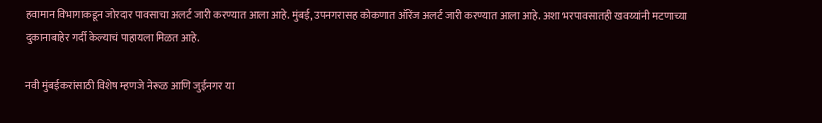हवामान विभागाकडून जोरदार पावसाचा अलर्ट जारी करण्यात आला आहे. मुंबई, उपनगरासह कोकणात ऑरेंज अलर्ट जारी करण्यात आला आहे. अशा भरपावसातही खवय्यांनी मटणाच्या दुकानाबाहेर गर्दी केल्याचं पाहायला मिळत आहे.

नवी मुंबईकरांसाठी विशेष म्हणजे नेरूळ आणि जुईनगर या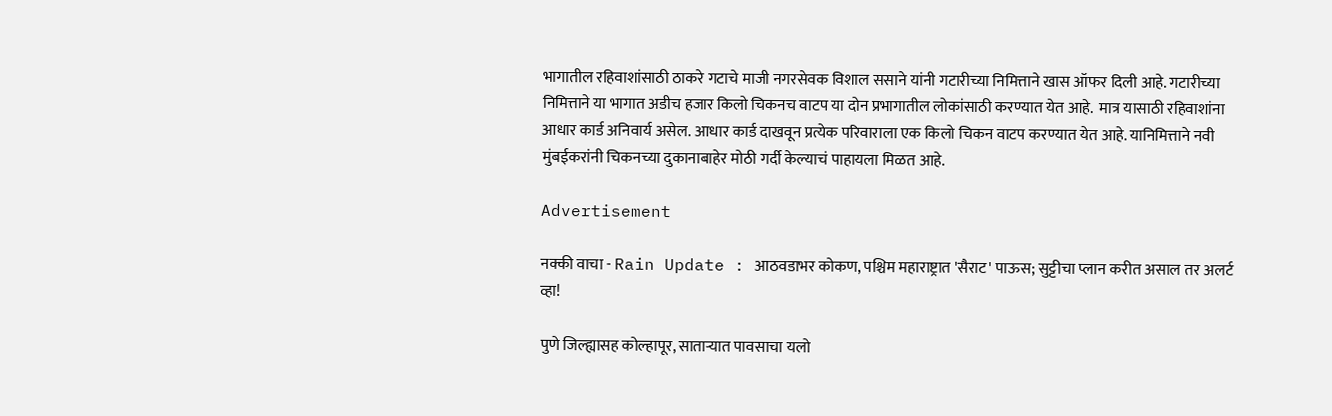भागातील रहिवाशांसाठी ठाकरे गटाचे माजी नगरसेवक विशाल ससाने यांनी गटारीच्या निमित्ताने खास ऑफर दिली आहे. गटारीच्या निमित्ताने या भागात अडीच हजार किलो चिकनच वाटप या दोन प्रभागातील लोकांसाठी करण्यात येत आहे.  मात्र यासाठी रहिवाशांना आधार कार्ड अनिवार्य असेल. आधार कार्ड दाखवून प्रत्येक परिवाराला एक किलो चिकन वाटप करण्यात येत आहे. यानिमित्ताने नवी मुंबईकरांनी चिकनच्या दुकानाबाहेर मोठी गर्दी केल्याचं पाहायला मिळत आहे.

Advertisement

नक्की वाचा - Rain Update : आठवडाभर कोकण, पश्चिम महाराष्ट्रात 'सैराट' पाऊस; सुट्टीचा प्लान करीत असाल तर अलर्ट व्हा!

पुणे जिल्ह्यासह कोल्हापूर, साताऱ्यात पावसाचा यलो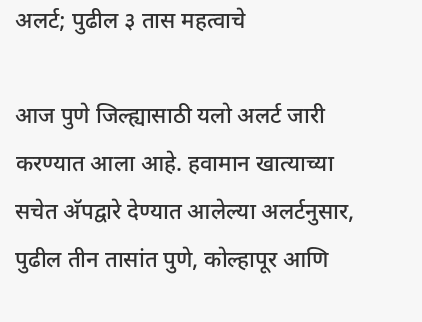अलर्ट; पुढील ३ तास महत्वाचे

आज पुणे जिल्ह्यासाठी यलो अलर्ट जारी करण्यात आला आहे. हवामान खात्याच्या सचेत अ‍ॅपद्वारे देण्यात आलेल्या अलर्टनुसार, पुढील तीन तासांत पुणे, कोल्हापूर आणि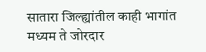सातारा जिल्ह्यांतील काही भागांत मध्यम ते जोरदार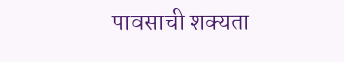पावसाची शक्यता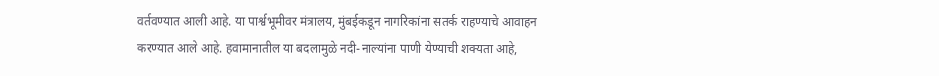वर्तवण्यात आली आहे. या पार्श्वभूमीवर मंत्रालय, मुंबईकडून नागरिकांना सतर्क राहण्याचे आवाहन करण्यात आले आहे. हवामानातील या बदलामुळे नदी-नाल्यांना पाणी येण्याची शक्यता आहे,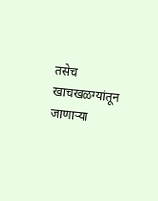तसेच खाचखळग्यांतून जाणाऱ्या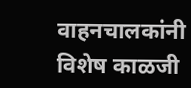वाहनचालकांनी विशेष काळजी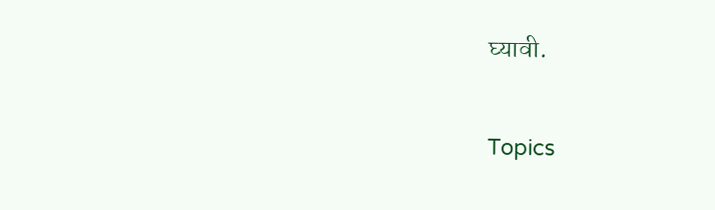घ्यावी.

Topics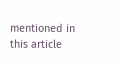mentioned in this article